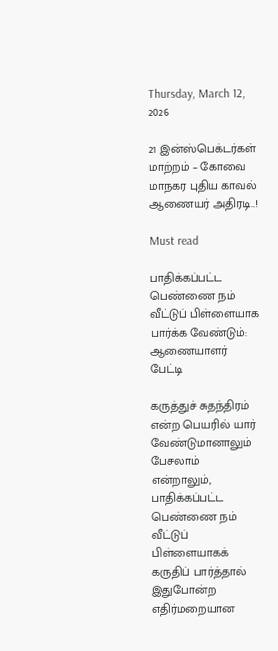Thursday, March 12, 2026

21 இன்ஸ்பெக்டர்கள் மாற்றம் – கோவை மாநகர புதிய காவல் ஆணையர் அதிரடி..!

Must read

பாதிக்கப்பட்ட பெண்ணை நம் வீட்டுப் பிள்ளையாக பார்க்க வேண்டும்: ஆணையாளர் பேட்டி

கருத்துச் சுதந்திரம் என்ற பெயரில் யார் வேண்டுமானாலும் பேசலாம் என்றாலும், பாதிக்கப்பட்ட பெண்ணை நம் வீட்டுப் பிள்ளையாகக் கருதிப் பார்த்தால் இதுபோன்ற எதிர்மறையான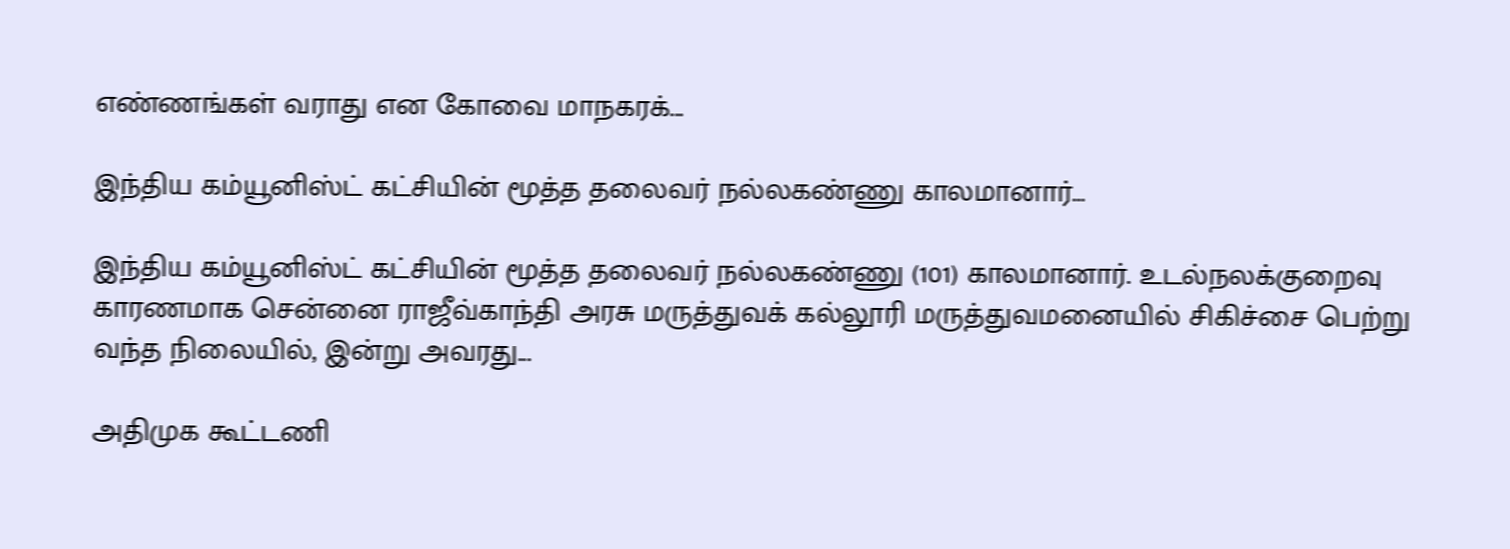எண்ணங்கள் வராது என கோவை மாநகரக்...

இந்திய கம்யூனிஸ்ட் கட்சியின் மூத்த தலைவர் நல்லகண்ணு காலமானார்…

இந்திய கம்யூனிஸ்ட் கட்சியின் மூத்த தலைவர் நல்லகண்ணு (101) காலமானார். உடல்நலக்குறைவு காரணமாக சென்னை ராஜீவ்காந்தி அரசு மருத்துவக் கல்லூரி மருத்துவமனையில் சிகிச்சை பெற்று வந்த நிலையில், இன்று அவரது...

அதிமுக கூட்டணி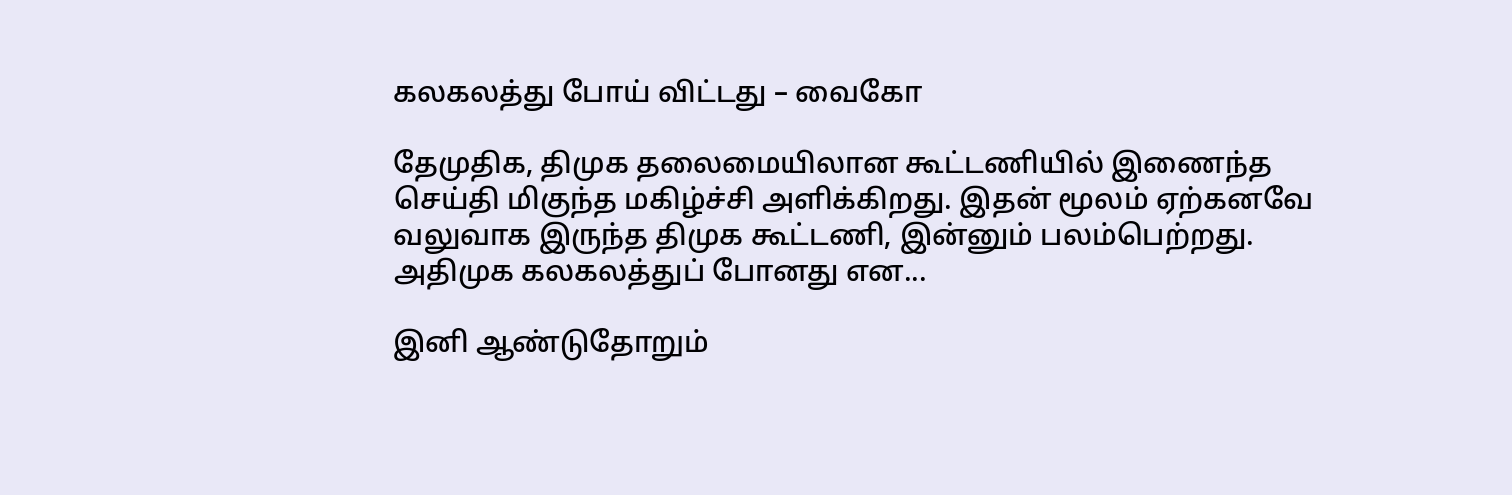கலகலத்து போய் விட்டது – வைகோ

தேமுதிக, திமுக தலைமையிலான கூட்டணியில் இணைந்த செய்தி மிகுந்த மகிழ்ச்சி அளிக்கிறது. இதன் மூலம் ஏற்கனவே வலுவாக இருந்த திமுக கூட்டணி, இன்னும் பலம்பெற்றது. அதிமுக கலகலத்துப் போனது என...

இனி ஆண்டுதோறும்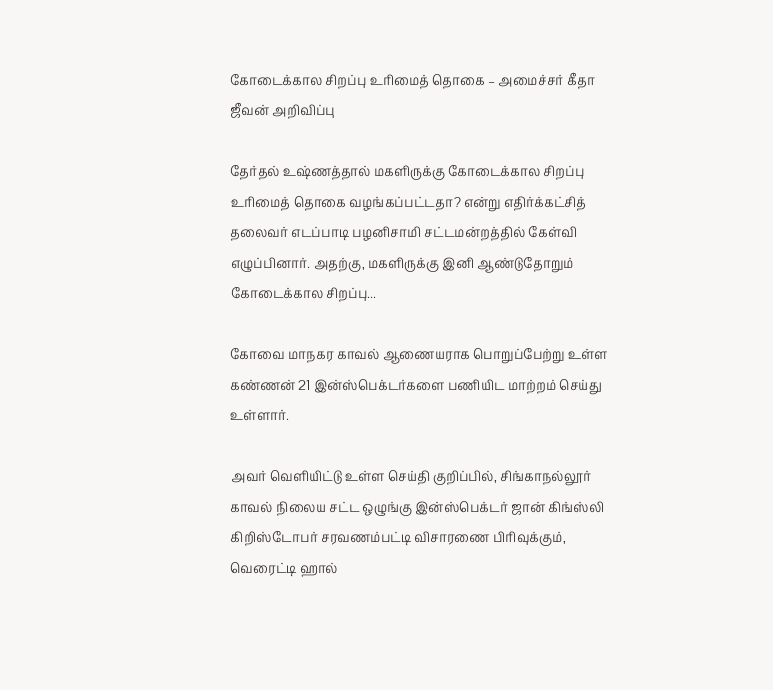கோடைக்கால சிறப்பு உரிமைத் தொகை – அமைச்சர் கீதா ஜீவன் அறிவிப்பு

தேர்தல் உஷ்ணத்தால் மகளிருக்கு கோடைக்கால சிறப்பு உரிமைத் தொகை வழங்கப்பட்டதா? என்று எதிர்க்கட்சித் தலைவர் எடப்பாடி பழனிசாமி சட்டமன்றத்தில் கேள்வி எழுப்பினார். அதற்கு, மகளிருக்கு இனி ஆண்டுதோறும் கோடைக்கால சிறப்பு...

கோவை மாநகர காவல் ஆணையராக பொறுப்பேற்று உள்ள கண்ணன் 21 இன்ஸ்பெக்டர்களை பணியிட மாற்றம் செய்து உள்ளார்.

அவர் வெளியிட்டு உள்ள செய்தி குறிப்பில், சிங்காநல்லூர் காவல் நிலைய சட்ட ஒழுங்கு இன்ஸ்பெக்டர் ஜான் கிங்ஸ்லி கிறிஸ்டோபர் சரவணம்பட்டி விசாரணை பிரிவுக்கும், வெரைட்டி ஹால்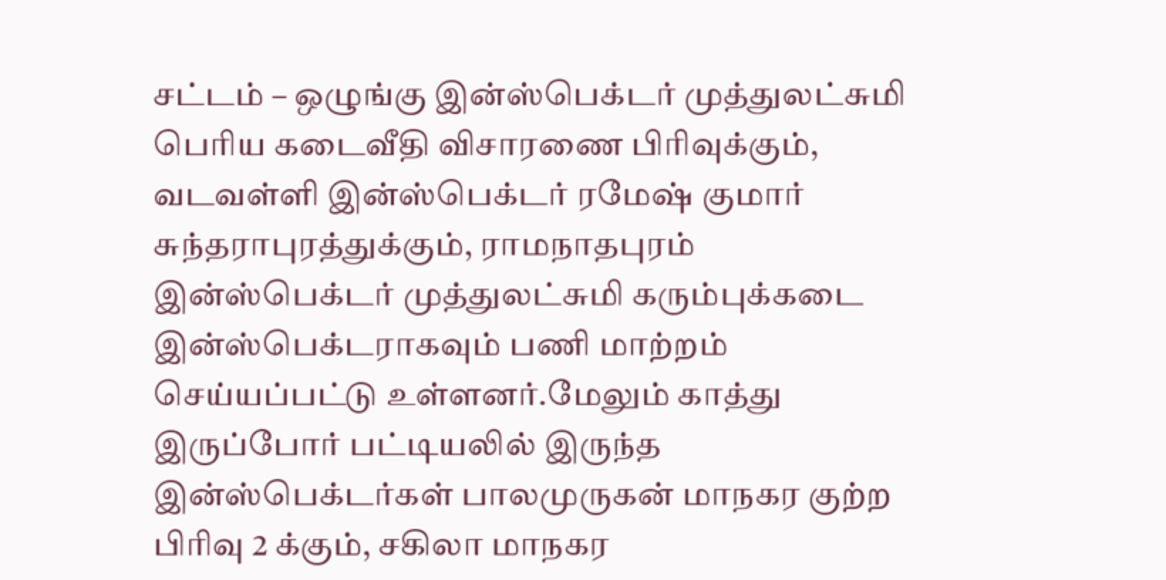சட்டம் – ஒழுங்கு இன்ஸ்பெக்டர் முத்துலட்சுமி பெரிய கடைவீதி விசாரணை பிரிவுக்கும், வடவள்ளி இன்ஸ்பெக்டர் ரமேஷ் குமார் சுந்தராபுரத்துக்கும், ராமநாதபுரம் இன்ஸ்பெக்டர் முத்துலட்சுமி கரும்புக்கடை இன்ஸ்பெக்டராகவும் பணி மாற்றம் செய்யப்பட்டு உள்ளனர்.மேலும் காத்து இருப்போர் பட்டியலில் இருந்த இன்ஸ்பெக்டர்கள் பாலமுருகன் மாநகர குற்ற பிரிவு 2 க்கும், சகிலா மாநகர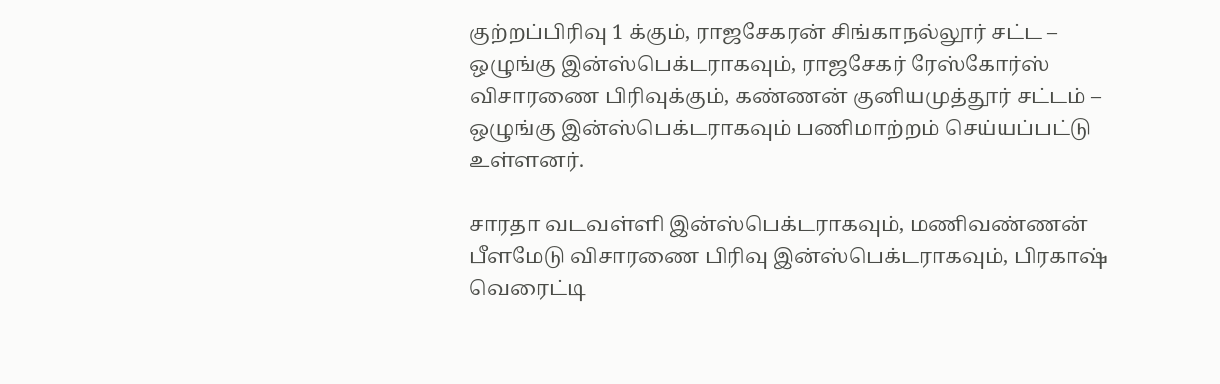குற்றப்பிரிவு 1 க்கும், ராஜசேகரன் சிங்காநல்லூர் சட்ட – ஒழுங்கு இன்ஸ்பெக்டராகவும், ராஜசேகர் ரேஸ்கோர்ஸ் விசாரணை பிரிவுக்கும், கண்ணன் குனியமுத்தூர் சட்டம் – ஒழுங்கு இன்ஸ்பெக்டராகவும் பணிமாற்றம் செய்யப்பட்டு உள்ளனர்.

சாரதா வடவள்ளி இன்ஸ்பெக்டராகவும், மணிவண்ணன் பீளமேடு விசாரணை பிரிவு இன்ஸ்பெக்டராகவும், பிரகாஷ் வெரைட்டி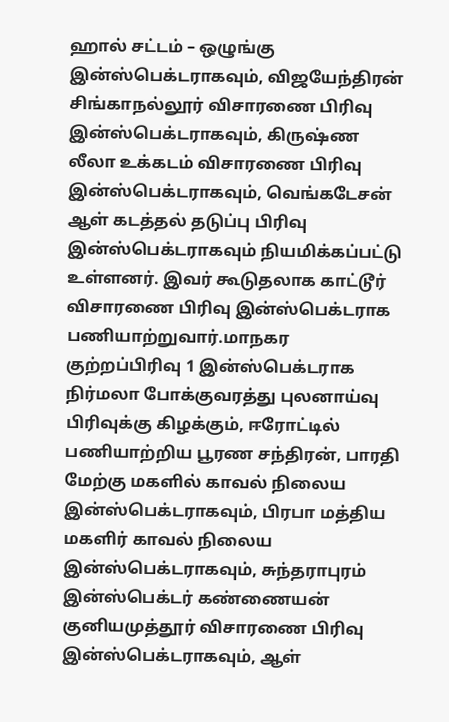ஹால் சட்டம் – ஒழுங்கு இன்ஸ்பெக்டராகவும், விஜயேந்திரன் சிங்காநல்லூர் விசாரணை பிரிவு இன்ஸ்பெக்டராகவும், கிருஷ்ண லீலா உக்கடம் விசாரணை பிரிவு இன்ஸ்பெக்டராகவும், வெங்கடேசன் ஆள் கடத்தல் தடுப்பு பிரிவு இன்ஸ்பெக்டராகவும் நியமிக்கப்பட்டு உள்ளனர். இவர் கூடுதலாக காட்டூர் விசாரணை பிரிவு இன்ஸ்பெக்டராக பணியாற்றுவார்.மாநகர குற்றப்பிரிவு 1 இன்ஸ்பெக்டராக நிர்மலா போக்குவரத்து புலனாய்வு பிரிவுக்கு கிழக்கும், ஈரோட்டில் பணியாற்றிய பூரண சந்திரன், பாரதி மேற்கு மகளில் காவல் நிலைய இன்ஸ்பெக்டராகவும், பிரபா மத்திய மகளிர் காவல் நிலைய இன்ஸ்பெக்டராகவும், சுந்தராபுரம் இன்ஸ்பெக்டர் கண்ணையன் குனியமுத்தூர் விசாரணை பிரிவு இன்ஸ்பெக்டராகவும், ஆள்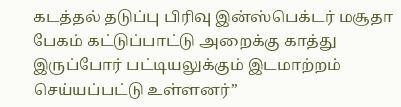கடத்தல் தடுப்பு பிரிவு இன்ஸ்பெக்டர் மசூதா பேகம் கட்டுப்பாட்டு அறைக்கு காத்து இருப்போர் பட்டியலுக்கும் இடமாற்றம் செய்யப்பட்டு உள்ளனர்”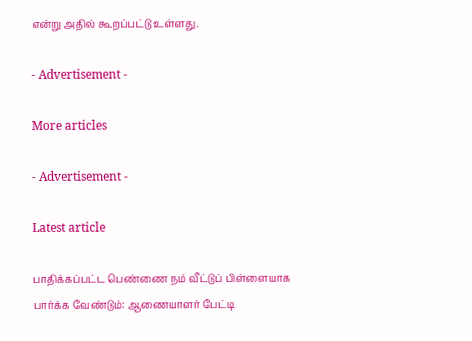என்று அதில் கூறப்பட்டு உள்ளது.

- Advertisement -

More articles

- Advertisement -

Latest article

பாதிக்கப்பட்ட பெண்ணை நம் வீட்டுப் பிள்ளையாக பார்க்க வேண்டும்: ஆணையாளர் பேட்டி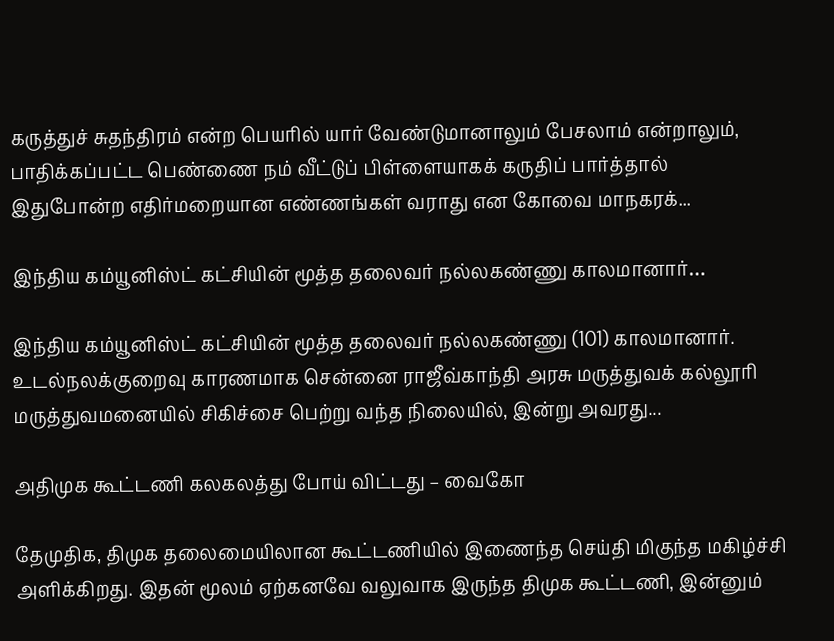கருத்துச் சுதந்திரம் என்ற பெயரில் யார் வேண்டுமானாலும் பேசலாம் என்றாலும், பாதிக்கப்பட்ட பெண்ணை நம் வீட்டுப் பிள்ளையாகக் கருதிப் பார்த்தால் இதுபோன்ற எதிர்மறையான எண்ணங்கள் வராது என கோவை மாநகரக்...

இந்திய கம்யூனிஸ்ட் கட்சியின் மூத்த தலைவர் நல்லகண்ணு காலமானார்…

இந்திய கம்யூனிஸ்ட் கட்சியின் மூத்த தலைவர் நல்லகண்ணு (101) காலமானார். உடல்நலக்குறைவு காரணமாக சென்னை ராஜீவ்காந்தி அரசு மருத்துவக் கல்லூரி மருத்துவமனையில் சிகிச்சை பெற்று வந்த நிலையில், இன்று அவரது...

அதிமுக கூட்டணி கலகலத்து போய் விட்டது – வைகோ

தேமுதிக, திமுக தலைமையிலான கூட்டணியில் இணைந்த செய்தி மிகுந்த மகிழ்ச்சி அளிக்கிறது. இதன் மூலம் ஏற்கனவே வலுவாக இருந்த திமுக கூட்டணி, இன்னும்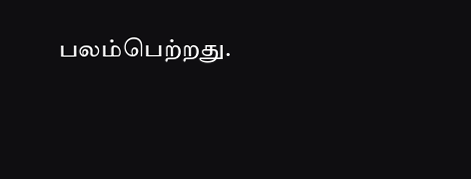பலம்பெற்றது.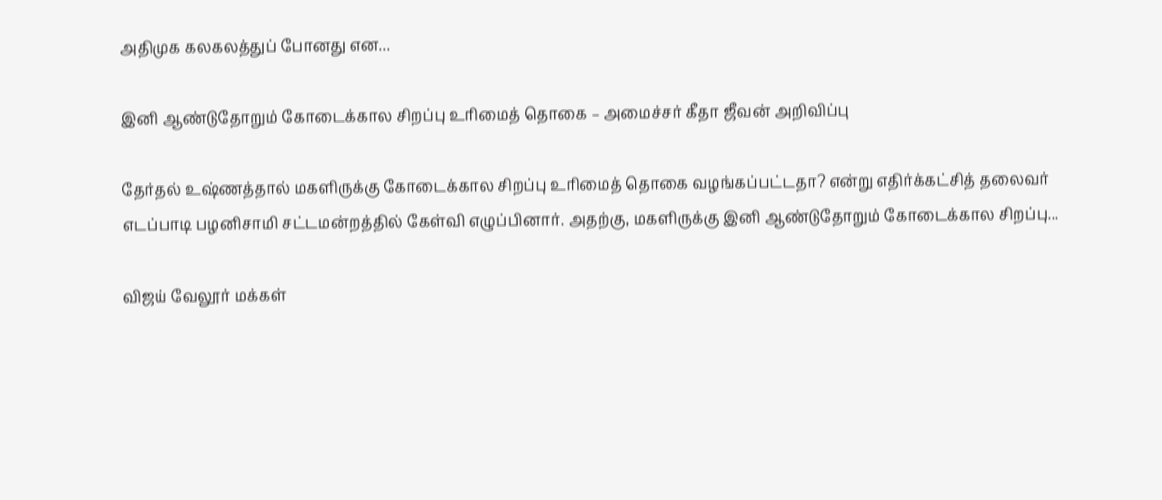அதிமுக கலகலத்துப் போனது என...

இனி ஆண்டுதோறும் கோடைக்கால சிறப்பு உரிமைத் தொகை – அமைச்சர் கீதா ஜீவன் அறிவிப்பு

தேர்தல் உஷ்ணத்தால் மகளிருக்கு கோடைக்கால சிறப்பு உரிமைத் தொகை வழங்கப்பட்டதா? என்று எதிர்க்கட்சித் தலைவர் எடப்பாடி பழனிசாமி சட்டமன்றத்தில் கேள்வி எழுப்பினார். அதற்கு, மகளிருக்கு இனி ஆண்டுதோறும் கோடைக்கால சிறப்பு...

விஜய் வேலூர் மக்கள்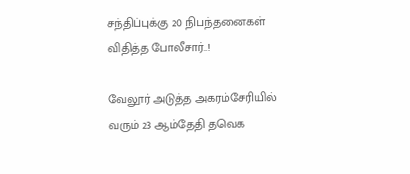சந்திப்புக்கு 20 நிபந்தனைகள் விதித்த போலீசார்..!

வேலூர் அடுத்த அகரம்சேரியில் வரும் 23 ஆம்தேதி தவெக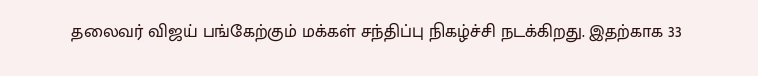தலைவர் விஜய் பங்கேற்கும் மக்கள் சந்திப்பு நிகழ்ச்சி நடக்கிறது. இதற்காக 33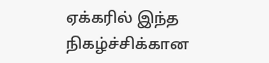ஏக்கரில் இந்த நிகழ்ச்சிக்கான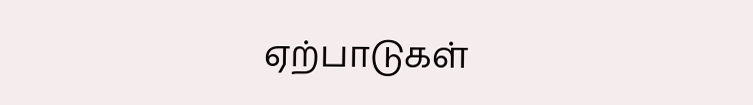ஏற்பாடுகள்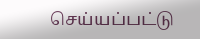செய்யப்பட்டு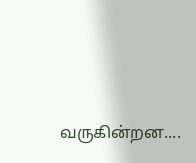வருகின்றன....